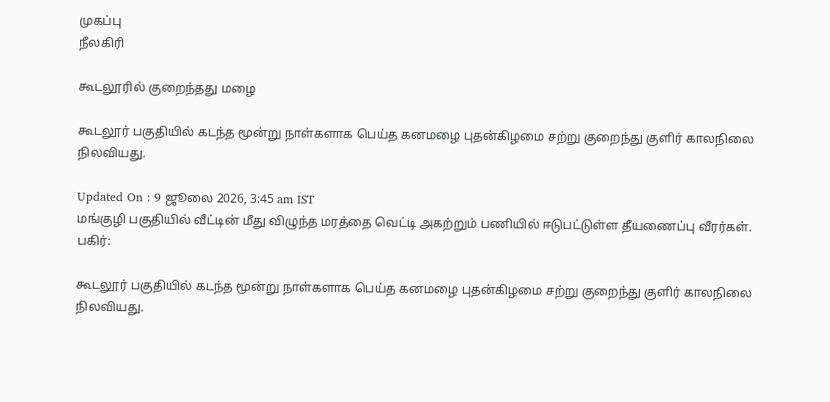முகப்பு
நீலகிரி

கூடலூரில் குறைந்தது மழை

கூடலூர் பகுதியில் கடந்த மூன்று நாள்களாக பெய்த கனமழை புதன்கிழமை சற்று குறைந்து குளிர் காலநிலை நிலவியது.

Updated On : 9 ஜூலை 2026, 3:45 am IST
மங்குழி பகுதியில் வீட்டின் மீது விழுந்த மரத்தை வெட்டி அகற்றும் பணியில் ஈடுபட்டுள்ள தீயணைப்பு வீரர்கள்.
பகிர்:

கூடலூர் பகுதியில் கடந்த மூன்று நாள்களாக பெய்த கனமழை புதன்கிழமை சற்று குறைந்து குளிர் காலநிலை நிலவியது.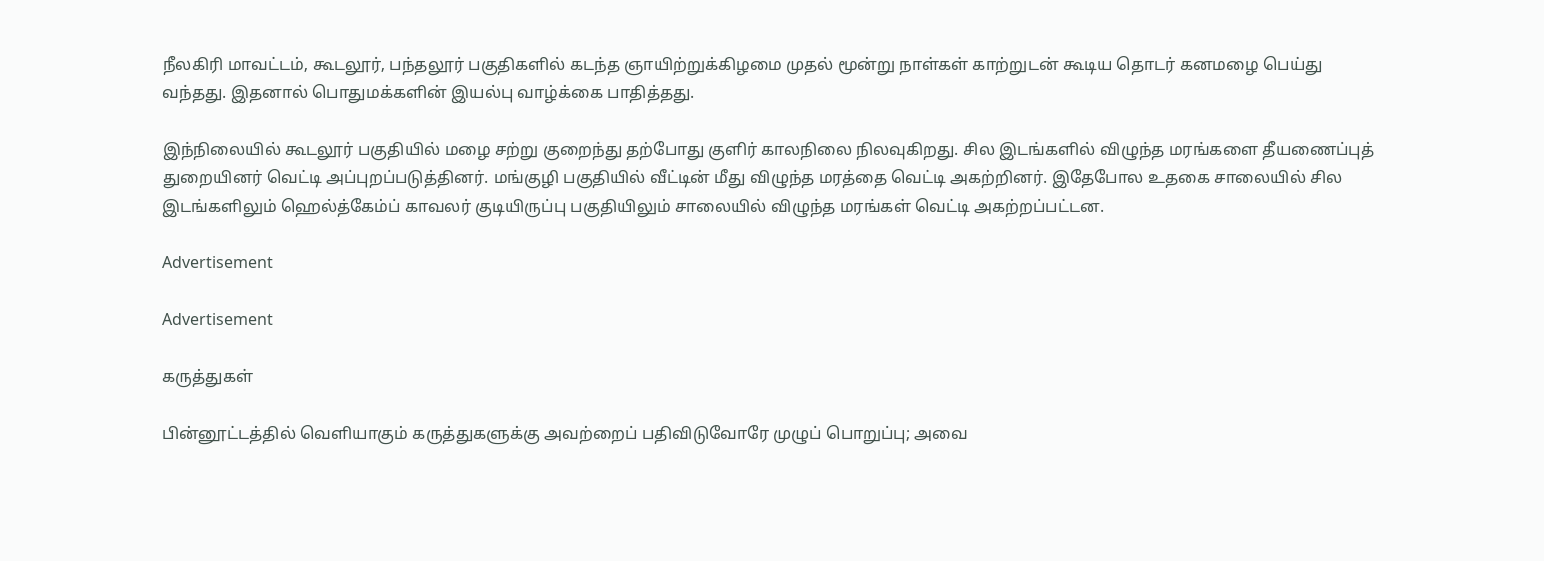நீலகிரி மாவட்டம், கூடலூர், பந்தலூர் பகுதிகளில் கடந்த ஞாயிற்றுக்கிழமை முதல் மூன்று நாள்கள் காற்றுடன் கூடிய தொடர் கனமழை பெய்து வந்தது. இதனால் பொதுமக்களின் இயல்பு வாழ்க்கை பாதித்தது.

இந்நிலையில் கூடலூர் பகுதியில் மழை சற்று குறைந்து தற்போது குளிர் காலநிலை நிலவுகிறது. சில இடங்களில் விழுந்த மரங்களை தீயணைப்புத் துறையினர் வெட்டி அப்புறப்படுத்தினர். மங்குழி பகுதியில் வீட்டின் மீது விழுந்த மரத்தை வெட்டி அகற்றினர். இதேபோல உதகை சாலையில் சில இடங்களிலும் ஹெல்த்கேம்ப் காவலர் குடியிருப்பு பகுதியிலும் சாலையில் விழுந்த மரங்கள் வெட்டி அகற்றப்பட்டன.

Advertisement

Advertisement

கருத்துகள்

பின்னூட்டத்தில் வெளியாகும் கருத்துகளுக்கு அவற்றைப் பதிவிடுவோரே முழுப் பொறுப்பு; அவை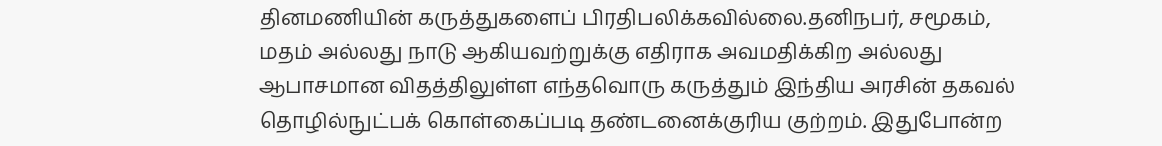தினமணியின் கருத்துகளைப் பிரதிபலிக்கவில்லை.தனிநபர், சமூகம், மதம் அல்லது நாடு ஆகியவற்றுக்கு எதிராக அவமதிக்கிற அல்லது ஆபாசமான விதத்திலுள்ள எந்தவொரு கருத்தும் இந்திய அரசின் தகவல் தொழில்நுட்பக் கொள்கைப்படி தண்டனைக்குரிய குற்றம். இதுபோன்ற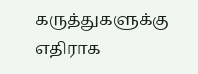கருத்துகளுக்கு எதிராக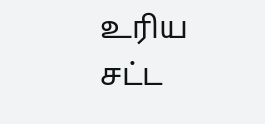உரிய சட்ட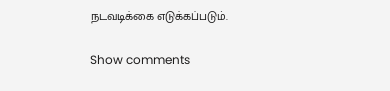நடவடிக்கை எடுக்கப்படும்.

Show comments